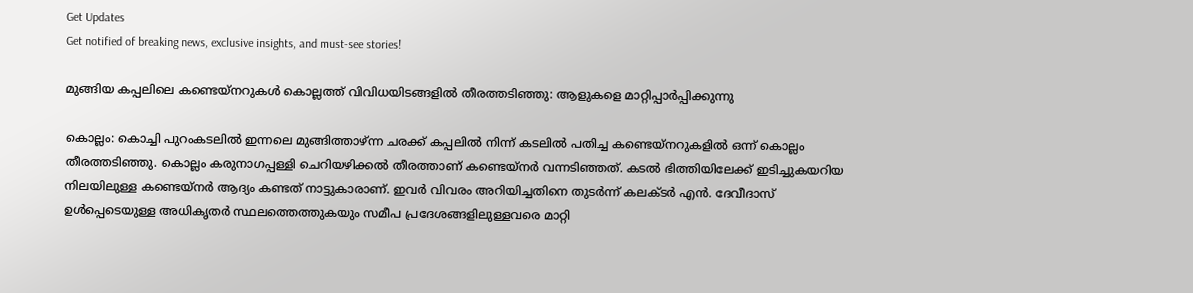Get Updates
Get notified of breaking news, exclusive insights, and must-see stories!

മുങ്ങിയ കപ്പലിലെ കണ്ടെയ്‌നറുകള്‍ കൊല്ലത്ത് വിവിധയിടങ്ങളില്‍ തീരത്തടിഞ്ഞു: ആളുകളെ മാറ്റിപ്പാര്‍പ്പിക്കുന്നു

കൊല്ലം: കൊച്ചി പുറംകടലില്‍ ഇന്നലെ മുങ്ങിത്താഴ്ന്ന ചരക്ക് കപ്പലില്‍ നിന്ന് കടലില്‍ പതിച്ച കണ്ടെയ്‌നറുകളില്‍ ഒന്ന് കൊല്ലം തീരത്തടിഞ്ഞു. കൊല്ലം കരുനാഗപ്പള്ളി ചെറിയഴിക്കല്‍ തീരത്താണ് കണ്ടെയ്‌നര്‍ വന്നടിഞ്ഞത്. കടല്‍ ഭിത്തിയിലേക്ക് ഇടിച്ചുകയറിയ നിലയിലുള്ള കണ്ടെയ്‌നര്‍ ആദ്യം കണ്ടത് നാട്ടുകാരാണ്. ഇവര്‍ വിവരം അറിയിച്ചതിനെ തുടര്‍ന്ന് കലക്ടര്‍ എന്‍. ദേവീദാസ് ഉള്‍പ്പെടെയുള്ള അധികൃതര്‍ സ്ഥലത്തെത്തുകയും സമീപ പ്രദേശങ്ങളിലുള്ളവരെ മാറ്റി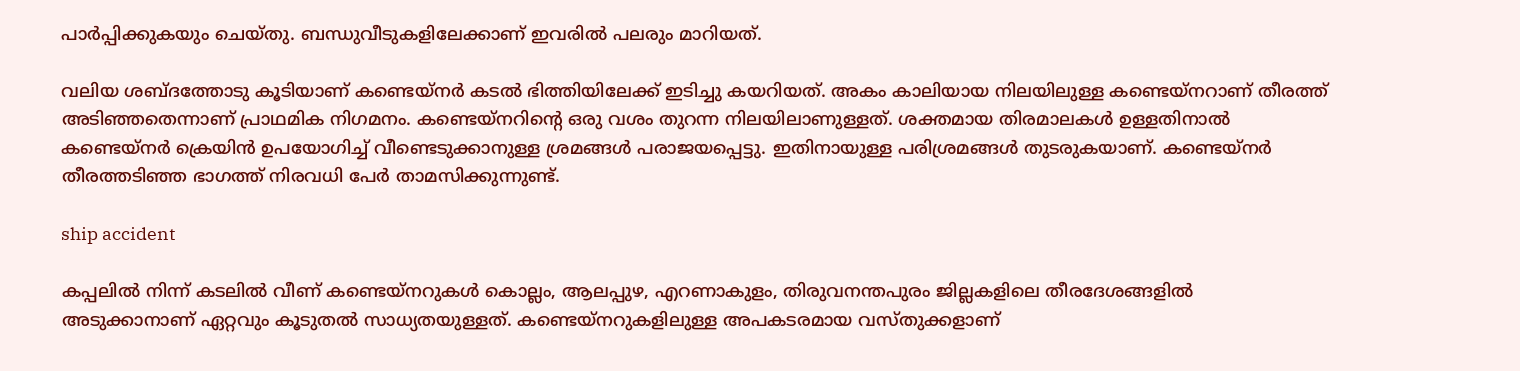പാര്‍പ്പിക്കുകയും ചെയ്തു. ബന്ധുവീടുകളിലേക്കാണ് ഇവരില്‍ പലരും മാറിയത്.

വലിയ ശബ്ദത്തോടു കൂടിയാണ് കണ്ടെയ്‌നര്‍ കടല്‍ ഭിത്തിയിലേക്ക് ഇടിച്ചു കയറിയത്. അകം കാലിയായ നിലയിലുള്ള കണ്ടെയ്‌നറാണ് തീരത്ത് അടിഞ്ഞതെന്നാണ് പ്രാഥമിക നിഗമനം. കണ്ടെയ്‌നറിന്റെ ഒരു വശം തുറന്ന നിലയിലാണുള്ളത്. ശക്തമായ തിരമാലകള്‍ ഉള്ളതിനാല്‍ കണ്ടെയ്‌നര്‍ ക്രെയിന്‍ ഉപയോഗിച്ച് വീണ്ടെടുക്കാനുള്ള ശ്രമങ്ങള്‍ പരാജയപ്പെട്ടു. ഇതിനായുള്ള പരിശ്രമങ്ങള്‍ തുടരുകയാണ്. കണ്ടെയ്‌നര്‍ തീരത്തടിഞ്ഞ ഭാഗത്ത് നിരവധി പേര്‍ താമസിക്കുന്നുണ്ട്.

ship accident

കപ്പലില്‍ നിന്ന് കടലില്‍ വീണ് കണ്ടെയ്‌നറുകള്‍ കൊല്ലം, ആലപ്പുഴ, എറണാകുളം, തിരുവനന്തപുരം ജില്ലകളിലെ തീരദേശങ്ങളില്‍ അടുക്കാനാണ് ഏറ്റവും കൂടുതല്‍ സാധ്യതയുള്ളത്. കണ്ടെയ്‌നറുകളിലുള്ള അപകടരമായ വസ്തുക്കളാണ്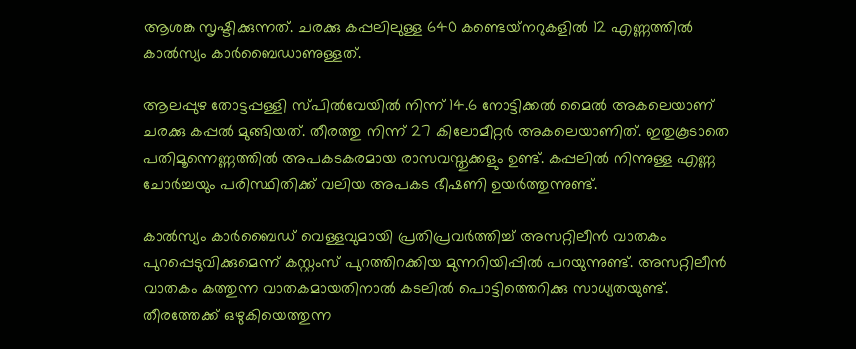ആശങ്ക സൃഷ്ടിക്കുന്നത്. ചരക്കു കപ്പലിലുള്ള 640 കണ്ടെയ്‌നറുകളില്‍ 12 എണ്ണത്തില്‍ കാല്‍സ്യം കാര്‍ബൈഡാണുള്ളത്.

ആലപ്പുഴ തോട്ടപ്പള്ളി സ്പില്‍വേയില്‍ നിന്ന് 14.6 നോട്ടിക്കല്‍ മൈല്‍ അകലെയാണ് ചരക്കു കപ്പല്‍ മുങ്ങിയത്. തീരത്തു നിന്ന് 27 കിലോമീറ്റര്‍ അകലെയാണിത്. ഇതുകൂടാതെ പതിമൂന്നെണ്ണത്തില്‍ അപകടകരമായ രാസവസ്തുക്കളും ഉണ്ട്. കപ്പലില്‍ നിന്നുള്ള എണ്ണ ചോര്‍ച്ചയും പരിസ്ഥിതിക്ക് വലിയ അപകട ഭീഷണി ഉയര്‍ത്തുന്നുണ്ട്.

കാല്‍സ്യം കാര്‍ബൈഡ് വെള്ളവുമായി പ്രതിപ്രവര്‍ത്തിച്ച് അസറ്റിലീന്‍ വാതകം പുറപ്പെടുവിക്കുമെന്ന് കസ്റ്റംസ് പുറത്തിറക്കിയ മുന്നറിയിപ്പില്‍ പറയുന്നുണ്ട്. അസറ്റിലീന്‍ വാതകം കത്തുന്ന വാതകമായതിനാല്‍ കടലില്‍ പൊട്ടിത്തെറിക്കു സാധ്യതയുണ്ട്. തീരത്തേക്ക് ഒഴുകിയെത്തുന്ന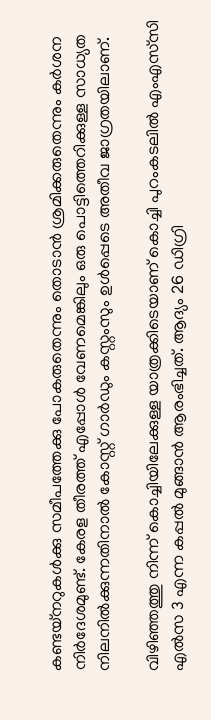കണ്ടയ്‌നറുകള്‍ക്കു സമീപത്തേക്കു പോകരുതെന്നും തൊടാന്‍ ശ്രമിക്കരുതെന്നും കര്‍ശന നിര്‍ദേശമുണ്ട്. കേരള തീരത്ത് എപ്പോള്‍ വേണമെങ്കിലും ഒരു പൊട്ടിത്തെറിക്കുള്ള സാധ്യത നിലനില്‍ക്കുന്നതിനാല്‍ കോസ്റ്റ് ഗാര്‍ഡും കസ്റ്റംസും ഉള്‍പ്പെടെ അതീവ ജാഗ്രതയിലാണ്.

വിഴിഞ്ഞത്തു നിന്ന് കൊച്ചിയിലേക്കുള്ള യാത്രക്കിടെയാണ് കൊച്ചി പുറംകടലില്‍ എംഎസ്‌സി എല്‍സ 3 എന്ന കപ്പല്‍ മുങ്ങാന്‍ ആരംഭിച്ചത്. ആദ്യം 26 ഡിഗ്രി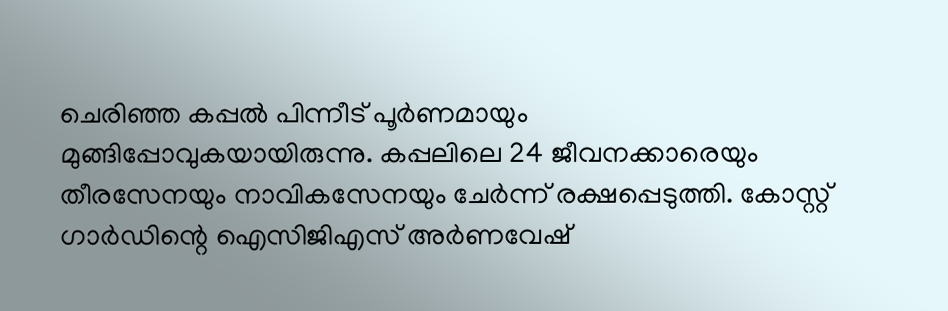ചെരിഞ്ഞ കപ്പല്‍ പിന്നീട് പൂര്‍ണമായും മുങ്ങിപ്പോവുകയായിരുന്നു. കപ്പലിലെ 24 ജീവനക്കാരെയും തീരസേനയും നാവികസേനയും ചേര്‍ന്ന് രക്ഷപ്പെടുത്തി. കോസ്റ്റ് ഗാര്‍ഡിന്റെ ഐസിജിഎസ് അര്‍ണവേഷ്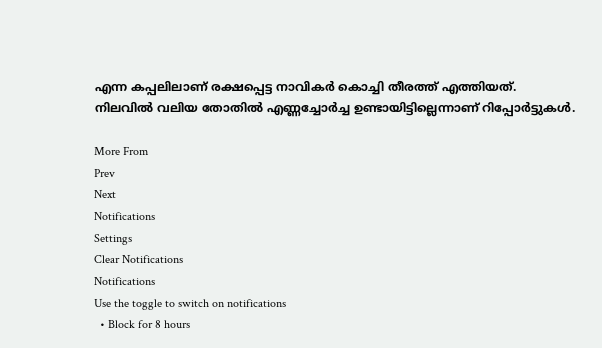എന്ന കപ്പലിലാണ് രക്ഷപ്പെട്ട നാവികര്‍ കൊച്ചി തീരത്ത് എത്തിയത്. നിലവില്‍ വലിയ തോതില്‍ എണ്ണച്ചോര്‍ച്ച ഉണ്ടായിട്ടില്ലെന്നാണ് റിപ്പോര്‍ട്ടുകള്‍.

More From
Prev
Next
Notifications
Settings
Clear Notifications
Notifications
Use the toggle to switch on notifications
  • Block for 8 hours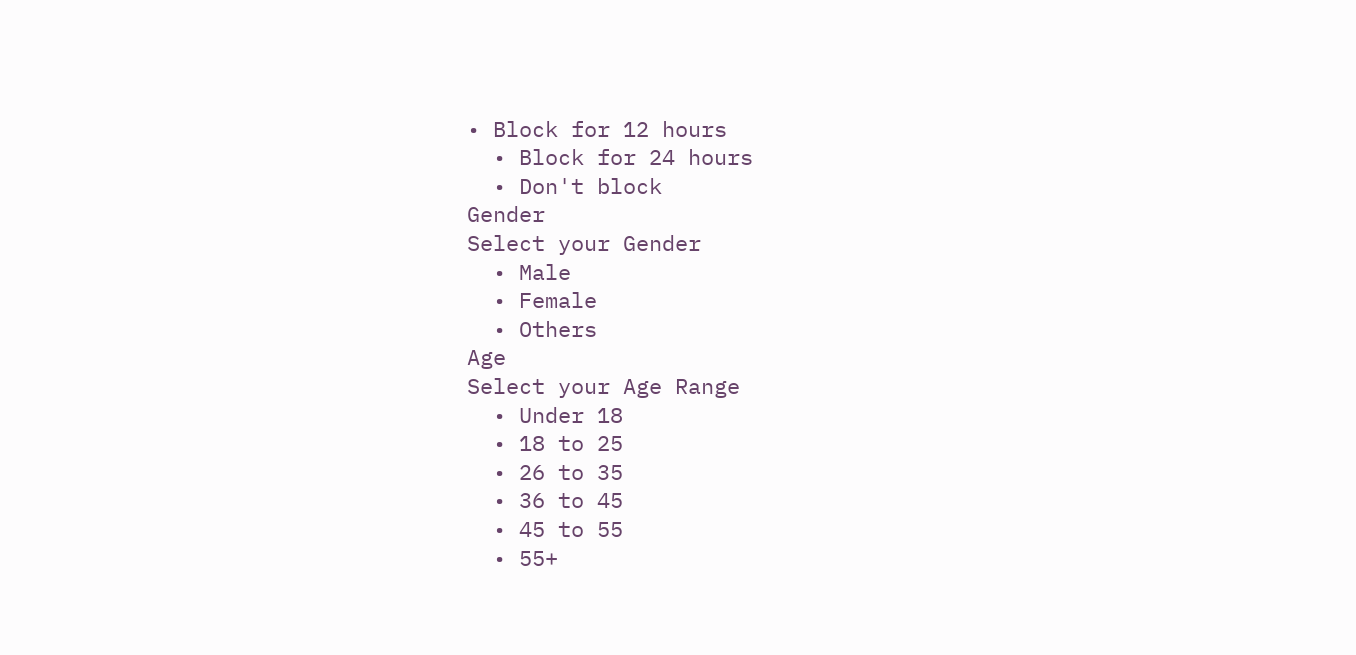• Block for 12 hours
  • Block for 24 hours
  • Don't block
Gender
Select your Gender
  • Male
  • Female
  • Others
Age
Select your Age Range
  • Under 18
  • 18 to 25
  • 26 to 35
  • 36 to 45
  • 45 to 55
  • 55+